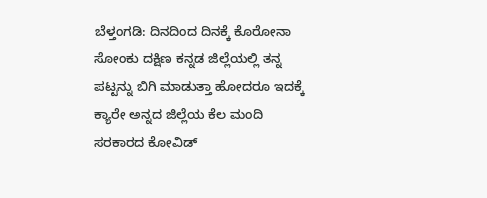ಬೆಳ್ತಂಗಡಿ: ದಿನದಿಂದ ದಿನಕ್ಕೆ ಕೊರೋನಾ ಸೋಂಕು ದಕ್ಷಿಣ ಕನ್ನಡ ಜಿಲ್ಲೆಯಲ್ಲಿ ತನ್ನ ಪಟ್ಟನ್ನು ಬಿಗಿ ಮಾಡುತ್ತಾ ಹೋದರೂ ಇದಕ್ಕೆ ಕ್ಯಾರೇ ಅನ್ನದ ಜಿಲ್ಲೆಯ ಕೆಲ ಮಂದಿ ಸರಕಾರದ ಕೋವಿಡ್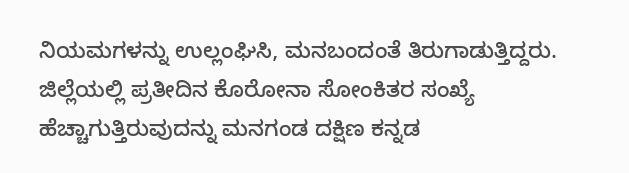ನಿಯಮಗಳನ್ನು ಉಲ್ಲಂಘಿಸಿ, ಮನಬಂದಂತೆ ತಿರುಗಾಡುತ್ತಿದ್ದರು. ಜಿಲ್ಲೆಯಲ್ಲಿ ಪ್ರತೀದಿನ ಕೊರೋನಾ ಸೋಂಕಿತರ ಸಂಖ್ಯೆ ಹೆಚ್ಚಾಗುತ್ತಿರುವುದನ್ನು ಮನಗಂಡ ದಕ್ಷಿಣ ಕನ್ನಡ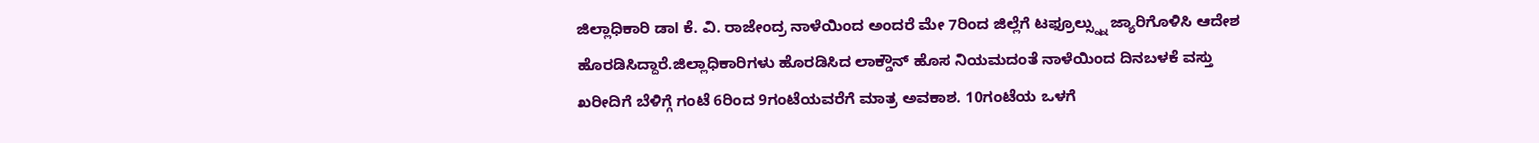ಜಿಲ್ಲಾಧಿಕಾರಿ ಡಾl ಕೆ. ವಿ. ರಾಜೇಂದ್ರ ನಾಳೆಯಿಂದ ಅಂದರೆ ಮೇ 7ರಿಂದ ಜಿಲ್ಲೆಗೆ ಟಫ್ರೂಲ್ಸ್ನ್ನು ಜ್ಯಾರಿಗೊಳಿಸಿ ಆದೇಶ ಹೊರಡಿಸಿದ್ದಾರೆ.ಜಿಲ್ಲಾಧಿಕಾರಿಗಳು ಹೊರಡಿಸಿದ ಲಾಕ್ಡೌನ್ ಹೊಸ ನಿಯಮದಂತೆ ನಾಳೆಯಿಂದ ದಿನಬಳಕೆ ವಸ್ತು ಖರೀದಿಗೆ ಬೆಳಿಗ್ಗೆ ಗಂಟೆ 6ರಿಂದ 9ಗಂಟೆಯವರೆಗೆ ಮಾತ್ರ ಅವಕಾಶ. 10ಗಂಟೆಯ ಒಳಗೆ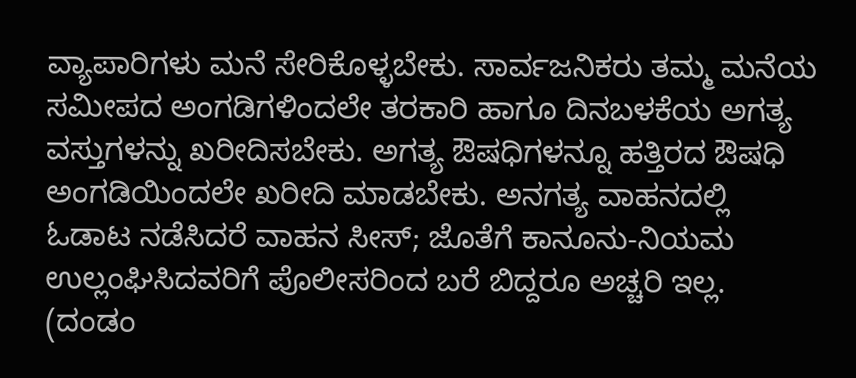ವ್ಯಾಪಾರಿಗಳು ಮನೆ ಸೇರಿಕೊಳ್ಳಬೇಕು. ಸಾರ್ವಜನಿಕರು ತಮ್ಮ ಮನೆಯ ಸಮೀಪದ ಅಂಗಡಿಗಳಿಂದಲೇ ತರಕಾರಿ ಹಾಗೂ ದಿನಬಳಕೆಯ ಅಗತ್ಯ ವಸ್ತುಗಳನ್ನು ಖರೀದಿಸಬೇಕು. ಅಗತ್ಯ ಔಷಧಿಗಳನ್ನೂ ಹತ್ತಿರದ ಔಷಧಿ ಅಂಗಡಿಯಿಂದಲೇ ಖರೀದಿ ಮಾಡಬೇಕು. ಅನಗತ್ಯ ವಾಹನದಲ್ಲಿ ಓಡಾಟ ನಡೆಸಿದರೆ ವಾಹನ ಸೀಸ್; ಜೊತೆಗೆ ಕಾನೂನು-ನಿಯಮ ಉಲ್ಲಂಘಿಸಿದವರಿಗೆ ಪೊಲೀಸರಿಂದ ಬರೆ ಬಿದ್ದರೂ ಅಚ್ಚರಿ ಇಲ್ಲ. (ದಂಡಂ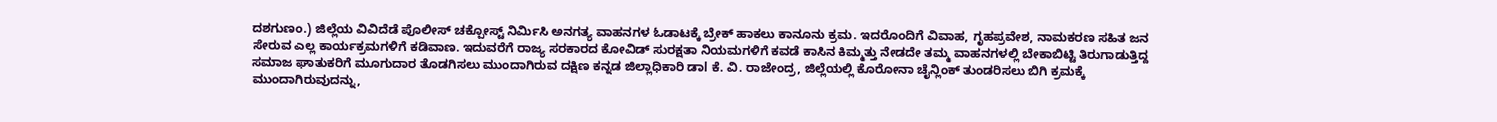ದಶಗುಣಂ.) ಜಿಲ್ಲೆಯ ವಿವಿದೆಡೆ ಪೊಲೀಸ್ ಚಕ್ಪೋಸ್ಟ್ ನಿರ್ಮಿಸಿ ಅನಗತ್ಯ ವಾಹನಗಳ ಓಡಾಟಕ್ಕೆ ಬ್ರೇಕ್ ಹಾಕಲು ಕಾನೂನು ಕ್ರಮ. ಇದರೊಂದಿಗೆ ವಿವಾಹ, ಗೃಹಪ್ರವೇಶ, ನಾಮಕರಣ ಸಹಿತ ಜನ ಸೇರುವ ಎಲ್ಲ ಕಾರ್ಯಕ್ರಮಗಳಿಗೆ ಕಡಿವಾಣ. ಇದುವರೆಗೆ ರಾಜ್ಯ ಸರಕಾರದ ಕೋವಿಡ್ ಸುರಕ್ಷತಾ ನಿಯಮಗಳಿಗೆ ಕವಡೆ ಕಾಸಿನ ಕಿಮ್ಮತ್ತು ನೇಡದೇ ತಮ್ಮ ವಾಹನಗಳಲ್ಲಿ ಬೇಕಾಬಿಟ್ಟಿ ತಿರುಗಾಡುತ್ತಿದ್ದ ಸಮಾಜ ಘಾತುಕರಿಗೆ ಮೂಗುದಾರ ತೊಡಗಿಸಲು ಮುಂದಾಗಿರುವ ದಕ್ಷಿಣ ಕನ್ನಡ ಜಿಲ್ಲಾಧಿಕಾರಿ ಡಾl ಕೆ. ವಿ. ರಾಜೇಂದ್ರ, ಜಿಲ್ಲೆಯಲ್ಲಿ ಕೊರೋನಾ ಚೈನ್ಲಿಂಕ್ ತುಂಡರಿಸಲು ಬಿಗಿ ಕ್ರಮಕ್ಕೆ ಮುಂದಾಗಿರುವುದನ್ನು,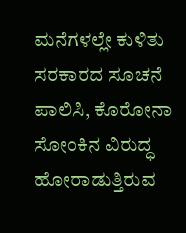ಮನೆಗಳಲ್ಲೇ ಕುಳಿತು ಸರಕಾರದ ಸೂಚನೆ ಪಾಲಿಸಿ, ಕೊರೋನಾ ಸೋಂಕಿನ ವಿರುದ್ಧ ಹೋರಾಡುತ್ತಿರುವ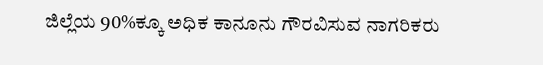ಜಿಲ್ಲೆಯ 90%ಕ್ಕೂ ಅಧಿಕ ಕಾನೂನು ಗೌರವಿಸುವ ನಾಗರಿಕರು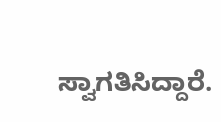ಸ್ವಾಗತಿಸಿದ್ದಾರೆ.